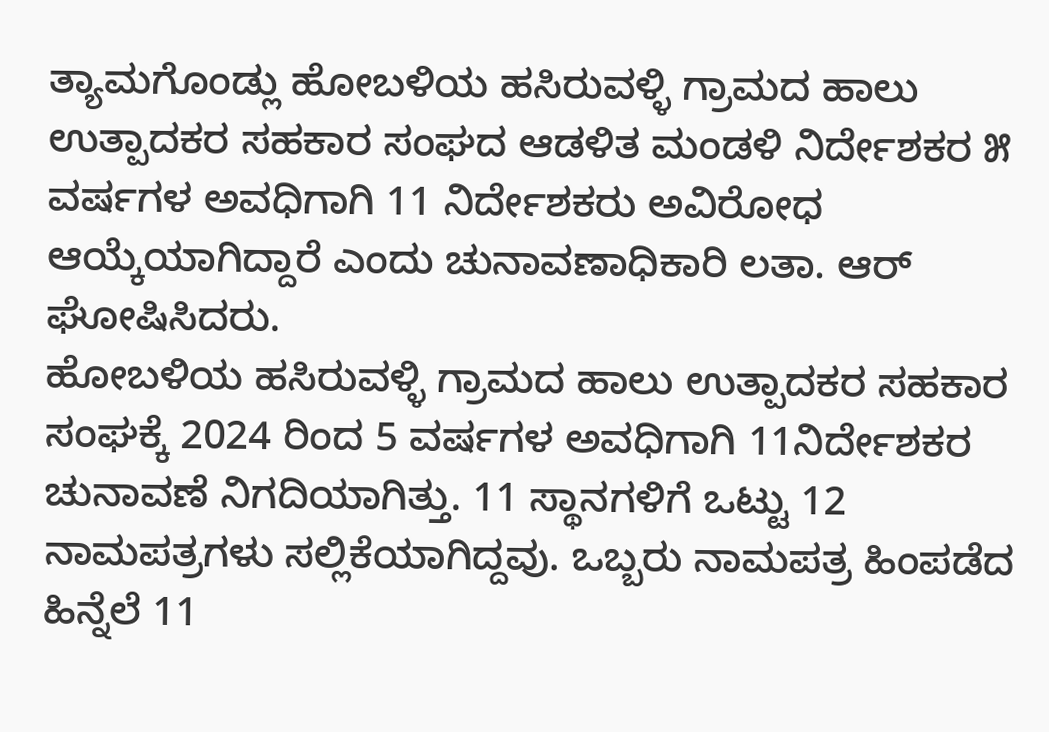ತ್ಯಾಮಗೊಂಡ್ಲು ಹೋಬಳಿಯ ಹಸಿರುವಳ್ಳಿ ಗ್ರಾಮದ ಹಾಲು ಉತ್ಪಾದಕರ ಸಹಕಾರ ಸಂಘದ ಆಡಳಿತ ಮಂಡಳಿ ನಿರ್ದೇಶಕರ ೫ ವರ್ಷಗಳ ಅವಧಿಗಾಗಿ 11 ನಿರ್ದೇಶಕರು ಅವಿರೋಧ ಆಯ್ಕೆಯಾಗಿದ್ದಾರೆ ಎಂದು ಚುನಾವಣಾಧಿಕಾರಿ ಲತಾ. ಆರ್ ಘೋಷಿಸಿದರು.
ಹೋಬಳಿಯ ಹಸಿರುವಳ್ಳಿ ಗ್ರಾಮದ ಹಾಲು ಉತ್ಪಾದಕರ ಸಹಕಾರ ಸಂಘಕ್ಕೆ 2024 ರಿಂದ 5 ವರ್ಷಗಳ ಅವಧಿಗಾಗಿ 11ನಿರ್ದೇಶಕರ ಚುನಾವಣೆ ನಿಗದಿಯಾಗಿತ್ತು. 11 ಸ್ಥಾನಗಳಿಗೆ ಒಟ್ಟು 12 ನಾಮಪತ್ರಗಳು ಸಲ್ಲಿಕೆಯಾಗಿದ್ದವು. ಒಬ್ಬರು ನಾಮಪತ್ರ ಹಿಂಪಡೆದ ಹಿನ್ನೆಲೆ 11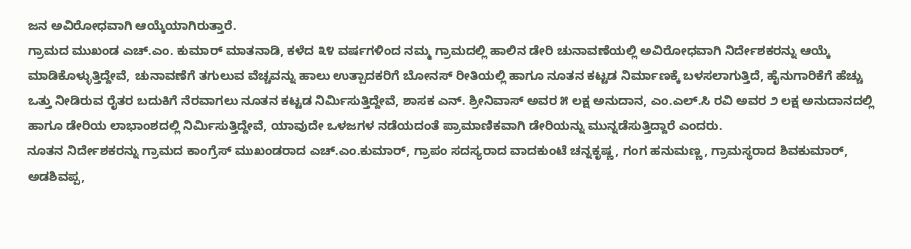ಜನ ಅವಿರೋಧವಾಗಿ ಆಯ್ಕೆಯಾಗಿರುತ್ತಾರೆ.
ಗ್ರಾಮದ ಮುಖಂಡ ಎಚ್.ಎಂ. ಕುಮಾರ್ ಮಾತನಾಡಿ, ಕಳೆದ ೩೪ ವರ್ಷಗಳಿಂದ ನಮ್ಮ ಗ್ರಾಮದಲ್ಲಿ ಹಾಲಿನ ಡೇರಿ ಚುನಾವಣೆಯಲ್ಲಿ ಅವಿರೋಧವಾಗಿ ನಿರ್ದೇಶಕರನ್ನು ಆಯ್ಕೆ ಮಾಡಿಕೊಳ್ಳುತ್ತಿದ್ದೇವೆ, ಚುನಾವಣೆಗೆ ತಗುಲುವ ವೆಚ್ಚವನ್ನು ಹಾಲು ಉತ್ಪಾದಕರಿಗೆ ಬೋನಸ್ ರೀತಿಯಲ್ಲಿ ಹಾಗೂ ನೂತನ ಕಟ್ಟಡ ನಿರ್ಮಾಣಕ್ಕೆ ಬಳಸಲಾಗುತ್ತಿದೆ, ಹೈನುಗಾರಿಕೆಗೆ ಹೆಚ್ಚು ಒತ್ತು ನೀಡಿರುವ ರೈತರ ಬದುಕಿಗೆ ನೆರವಾಗಲು ನೂತನ ಕಟ್ಟಡ ನಿರ್ಮಿಸುತ್ತಿದ್ದೇವೆ, ಶಾಸಕ ಎನ್. ಶ್ರೀನಿವಾಸ್ ಅವರ ೫ ಲಕ್ಷ ಅನುದಾನ, ಎಂ.ಎಲ್.ಸಿ ರವಿ ಅವರ ೨ ಲಕ್ಷ ಅನುದಾನದಲ್ಲಿ ಹಾಗೂ ಡೇರಿಯ ಲಾಭಾಂಶದಲ್ಲಿ ನಿರ್ಮಿಸುತ್ತಿದ್ದೇವೆ, ಯಾವುದೇ ಒಳಜಗಳ ನಡೆಯದಂತೆ ಪ್ರಾಮಾಣಿಕವಾಗಿ ಡೇರಿಯನ್ನು ಮುನ್ನಡೆಸುತ್ತಿದ್ದಾರೆ ಎಂದರು.
ನೂತನ ನಿರ್ದೇಶಕರನ್ನು ಗ್ರಾಮದ ಕಾಂಗ್ರೆಸ್ ಮುಖಂಡರಾದ ಎಚ್.ಎಂ.ಕುಮಾರ್, ಗ್ರಾಪಂ ಸದಸ್ಯರಾದ ವಾದಕುಂಟೆ ಚನ್ನಕೃಷ್ಣ, ಗಂಗ ಹನುಮಣ್ಣ, ಗ್ರಾಮಸ್ಥರಾದ ಶಿವಕುಮಾರ್, ಅಡಶಿವಪ್ಪ,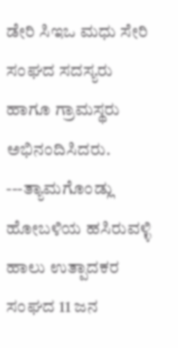ಡೇರಿ ಸಿಇಒ ಮಧು ಸೇರಿ ಸಂಘದ ಸದಸ್ಯರು ಹಾಗೂ ಗ್ರಾಮಸ್ಥರು ಅಭಿನಂದಿಸಿದರು.
---ತ್ಯಾಮಗೊಂಡ್ಲು ಹೋಬಳಿಯ ಹಸಿರುವಳ್ಳಿ ಹಾಲು ಉತ್ಪಾದಕರ ಸಂಘದ 11 ಜನ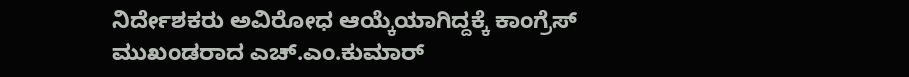ನಿರ್ದೇಶಕರು ಅವಿರೋಧ ಆಯ್ಕೆಯಾಗಿದ್ದಕ್ಕೆ ಕಾಂಗ್ರೆಸ್ ಮುಖಂಡರಾದ ಎಚ್.ಎಂ.ಕುಮಾರ್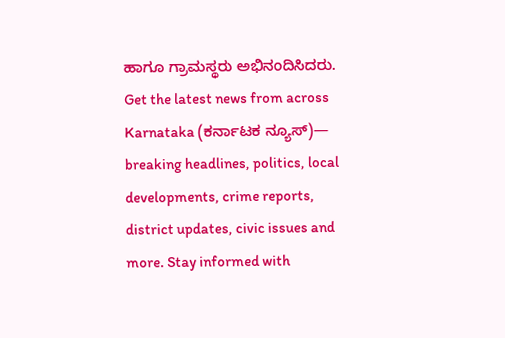ಹಾಗೂ ಗ್ರಾಮಸ್ಥರು ಅಭಿನಂದಿಸಿದರು.
Get the latest news from across Karnataka (ಕರ್ನಾಟಕ ನ್ಯೂಸ್)— breaking headlines, politics, local developments, crime reports, district updates, civic issues and more. Stay informed with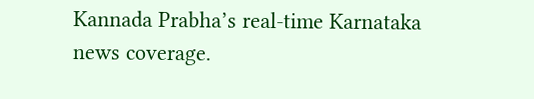Kannada Prabha’s real‑time Karnataka news coverage.